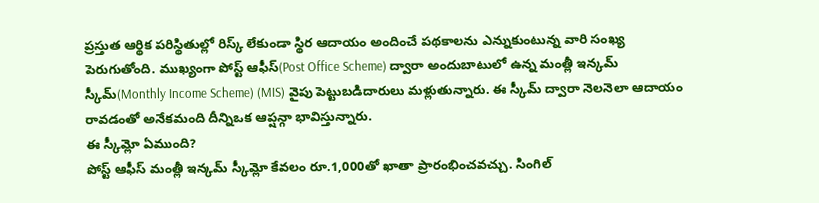ప్రస్తుత ఆర్థిక పరిస్థితుల్లో రిస్క్ లేకుండా స్థిర ఆదాయం అందించే పథకాలను ఎన్నుకుంటున్న వారి సంఖ్య పెరుగుతోంది. ముఖ్యంగా పోస్ట్ ఆఫీస్(Post Office Scheme) ద్వారా అందుబాటులో ఉన్న మంత్లీ ఇన్కమ్ స్కీమ్(Monthly Income Scheme) (MIS) వైపు పెట్టుబడిదారులు మళ్లుతున్నారు. ఈ స్కీమ్ ద్వారా నెలనెలా ఆదాయం రావడంతో అనేకమంది దీన్నిఒక ఆప్షన్గా భావిస్తున్నారు.
ఈ స్కీమ్లో ఏముంది?
పోస్ట్ ఆఫీస్ మంత్లీ ఇన్కమ్ స్కీమ్లో కేవలం రూ.1,000తో ఖాతా ప్రారంభించవచ్చు. సింగిల్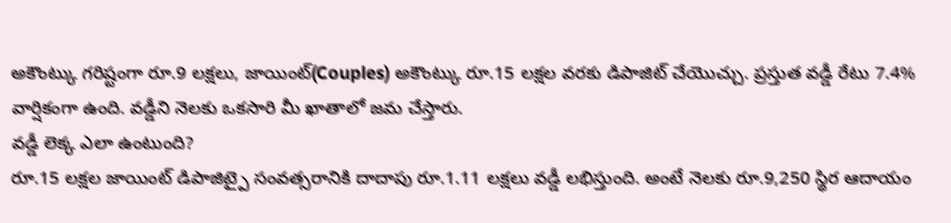అకౌంట్కు గరిష్టంగా రూ.9 లక్షలు, జాయింట్(Couples) అకౌంట్కు రూ.15 లక్షల వరకు డిపాజిట్ చేయొచ్చు. ప్రస్తుత వడ్డీ రేటు 7.4% వార్షికంగా ఉంది. వడ్డీని నెలకు ఒకసారి మీ ఖాతాలో జమ చేస్తారు.
వడ్డీ లెక్క ఎలా ఉంటుంది?
రూ.15 లక్షల జాయింట్ డిపాజిట్పై సంవత్సరానికి దాదాపు రూ.1.11 లక్షలు వడ్డీ లభిస్తుంది. అంటే నెలకు రూ.9,250 స్థిర ఆదాయం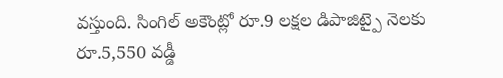వస్తుంది. సింగిల్ అకౌంట్లో రూ.9 లక్షల డిపాజిట్పై నెలకు రూ.5,550 వడ్డీ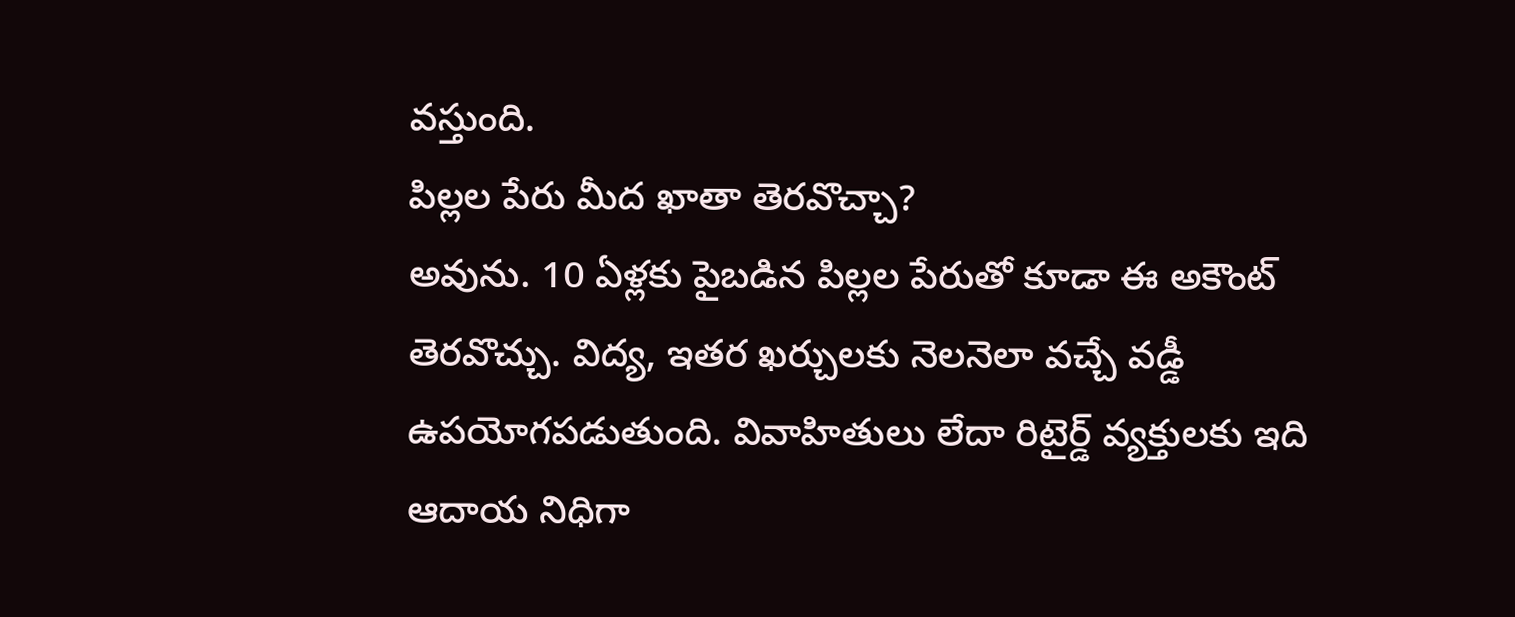వస్తుంది.
పిల్లల పేరు మీద ఖాతా తెరవొచ్చా?
అవును. 10 ఏళ్లకు పైబడిన పిల్లల పేరుతో కూడా ఈ అకౌంట్ తెరవొచ్చు. విద్య, ఇతర ఖర్చులకు నెలనెలా వచ్చే వడ్డీ ఉపయోగపడుతుంది. వివాహితులు లేదా రిటైర్డ్ వ్యక్తులకు ఇది ఆదాయ నిధిగా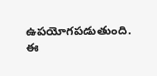ఉపయోగపడుతుంది.
ఈ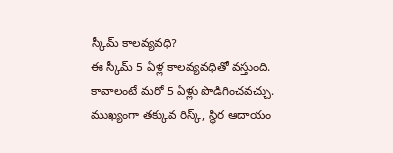స్కీమ్ కాలవ్యవధి?
ఈ స్కీమ్ 5 ఏళ్ల కాలవ్యవధితో వస్తుంది. కావాలంటే మరో 5 ఏళ్లు పొడిగించవచ్చు. ముఖ్యంగా తక్కువ రిస్క్, స్థిర ఆదాయం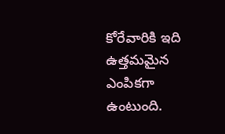కోరేవారికి ఇది ఉత్తమమైన ఎంపికగా ఉంటుంది.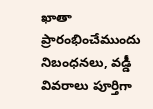ఖాతా ప్రారంభించేముందు నిబంధనలు, వడ్డీ వివరాలు పూర్తిగా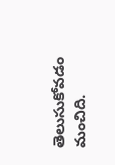తెలుసుకోవడం మంచిది.